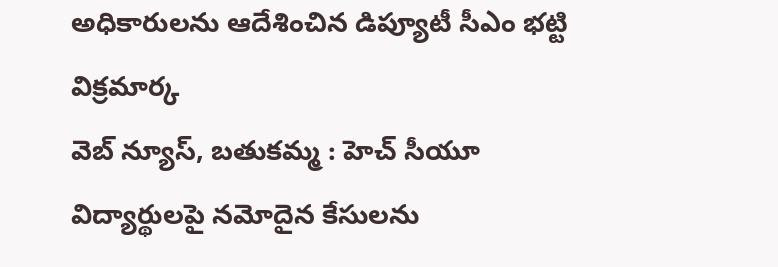అధికారులను ఆదేశించిన డిప్యూటీ సీఎం భట్టి విక్రమార్క
వెబ్ న్యూస్, బతుకమ్మ : హెచ్ సీయూ విద్యార్థులపై నమోదైన కేసులను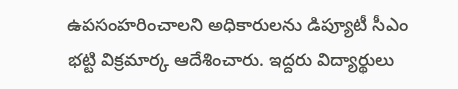ఉపసంహరించాలని అధికారులను డిప్యూటీ సీఎం భట్టి విక్రమార్క ఆదేశించారు. ఇద్దరు విద్యార్థులు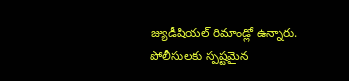జ్యుడీషియల్ రిమాండ్లో ఉన్నారు. పోలీసులకు స్పష్టమైన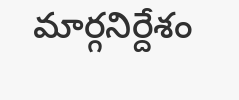మార్గనిర్దేశం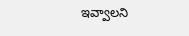ఇవ్వాలని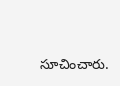సూచించారు.